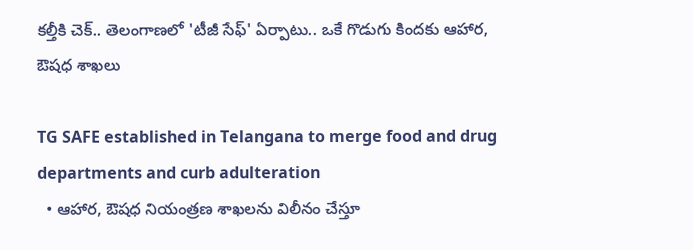కల్తీకి చెక్.. తెలంగాణలో 'టీజీ సేఫ్' ఏర్పాటు.. ఒకే గొడుగు కిందకు ఆహార, ఔషధ శాఖలు

TG SAFE established in Telangana to merge food and drug departments and curb adulteration
  • ఆహార, ఔషధ నియంత్రణ శాఖలను విలీనం చేస్తూ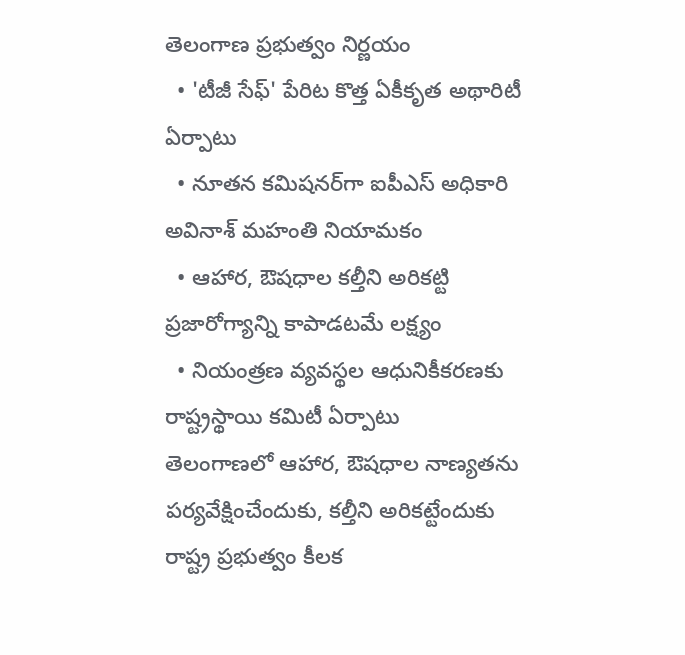తెలంగాణ ప్రభుత్వం నిర్ణయం
  • 'టీజీ సేఫ్' పేరిట కొత్త ఏకీకృత అథారిటీ ఏర్పాటు
  • నూతన కమిషనర్‌గా ఐపీఎస్ అధికారి అవినాశ్ మహంతి నియామకం
  • ఆహార, ఔషధాల కల్తీని అరికట్టి ప్రజారోగ్యాన్ని కాపాడటమే లక్ష్యం
  • నియంత్రణ వ్యవస్థల ఆధునికీకరణకు రాష్ట్రస్థాయి కమిటీ ఏర్పాటు
తెలంగాణలో ఆహార, ఔషధాల నాణ్యతను పర్యవేక్షించేందుకు, కల్తీని అరికట్టేందుకు రాష్ట్ర ప్రభుత్వం కీలక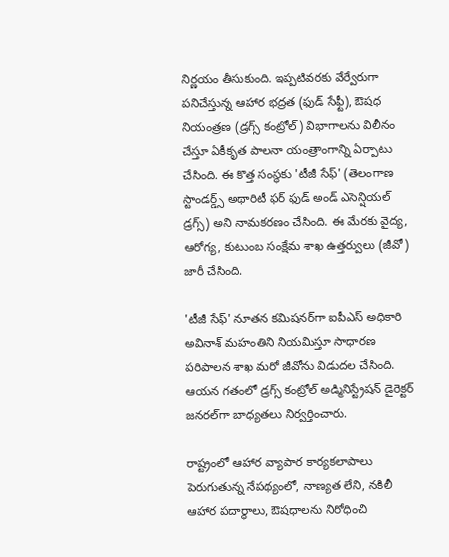నిర్ణయం తీసుకుంది. ఇప్పటివరకు వేర్వేరుగా పనిచేస్తున్న ఆహార భద్రత (ఫుడ్ సేఫ్టీ), ఔషధ నియంత్రణ (డ్రగ్స్ కంట్రోల్) విభాగాలను విలీనం చేస్తూ ఏకీకృత పాలనా యంత్రాంగాన్ని ఏర్పాటు చేసింది. ఈ కొత్త సంస్థకు 'టీజీ సేఫ్' (తెలంగాణ స్టాండర్డ్స్ అథారిటీ ఫర్ ఫుడ్ అండ్ ఎసెన్షియల్ డ్రగ్స్) అని నామకరణం చేసింది. ఈ మేరకు వైద్య, ఆరోగ్య, కుటుంబ సంక్షేమ శాఖ ఉత్తర్వులు (జీవో) జారీ చేసింది.

'టీజీ సేఫ్' నూతన కమిషనర్‌గా ఐపీఎస్ అధికారి అవినాశ్ మహంతిని నియమిస్తూ సాధారణ పరిపాలన శాఖ మరో జీవోను విడుదల చేసింది. ఆయన గతంలో డ్రగ్స్ కంట్రోల్ అడ్మినిస్ట్రేషన్ డైరెక్టర్ జనరల్‌గా బాధ్యతలు నిర్వర్తించారు.

రాష్ట్రంలో ఆహార వ్యాపార కార్యకలాపాలు పెరుగుతున్న నేపథ్యంలో, నాణ్యత లేని, నకిలీ ఆహార పదార్థాలు, ఔషధాలను నిరోధించి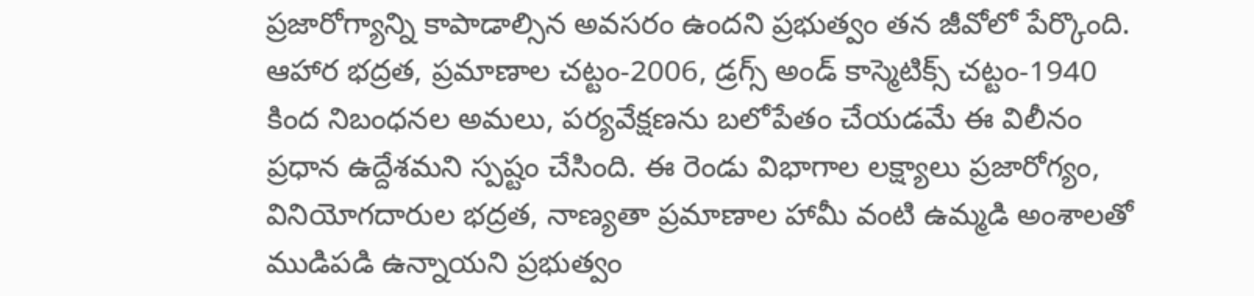ప్రజారోగ్యాన్ని కాపాడాల్సిన అవసరం ఉందని ప్రభుత్వం తన జీవోలో పేర్కొంది. ఆహార భద్రత, ప్రమాణాల చట్టం-2006, డ్రగ్స్ అండ్ కాస్మెటిక్స్ చట్టం-1940 కింద నిబంధనల అమలు, పర్యవేక్షణను బలోపేతం చేయడమే ఈ విలీనం ప్రధాన ఉద్దేశమని స్పష్టం చేసింది. ఈ రెండు విభాగాల లక్ష్యాలు ప్రజారోగ్యం, వినియోగదారుల భద్రత, నాణ్యతా ప్రమాణాల హామీ వంటి ఉమ్మడి అంశాలతో ముడిపడి ఉన్నాయని ప్రభుత్వం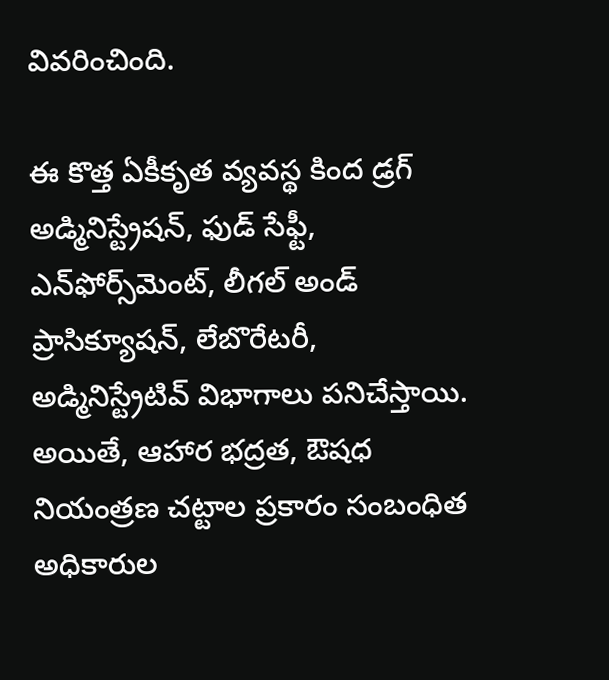వివరించింది.

ఈ కొత్త ఏకీకృత వ్యవస్థ కింద డ్రగ్ అడ్మినిస్ట్రేషన్, ఫుడ్ సేఫ్టీ, ఎన్‌ఫోర్స్‌మెంట్, లీగల్ అండ్ ప్రాసిక్యూషన్, లేబొరేటరీ, అడ్మినిస్ట్రేటివ్ విభాగాలు పనిచేస్తాయి. అయితే, ఆహార భద్రత, ఔషధ నియంత్రణ చట్టాల ప్రకారం సంబంధిత అధికారుల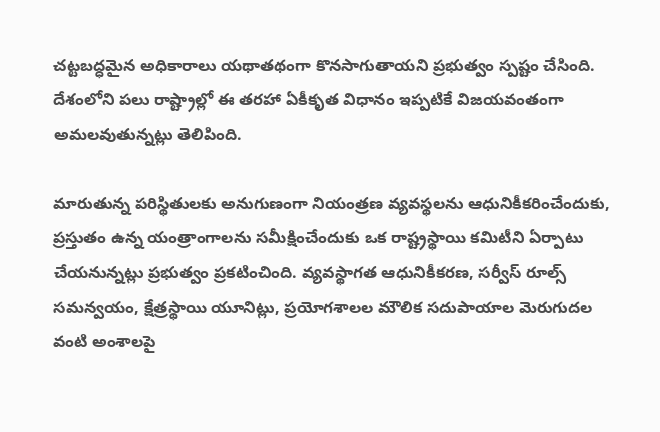చట్టబద్ధమైన అధికారాలు యథాతథంగా కొనసాగుతాయని ప్రభుత్వం స్పష్టం చేసింది. దేశంలోని పలు రాష్ట్రాల్లో ఈ తరహా ఏకీకృత విధానం ఇప్పటికే విజయవంతంగా అమలవుతున్నట్లు తెలిపింది.

మారుతున్న పరిస్థితులకు అనుగుణంగా నియంత్రణ వ్యవస్థలను ఆధునికీకరించేందుకు, ప్రస్తుతం ఉన్న యంత్రాంగాలను సమీక్షించేందుకు ఒక రాష్ట్రస్థాయి కమిటీని ఏర్పాటు చేయనున్నట్లు ప్రభుత్వం ప్రకటించింది. వ్యవస్థాగత ఆధునికీకరణ, సర్వీస్ రూల్స్ సమన్వయం, క్షేత్రస్థాయి యూనిట్లు, ప్రయోగశాలల మౌలిక సదుపాయాల మెరుగుదల వంటి అంశాలపై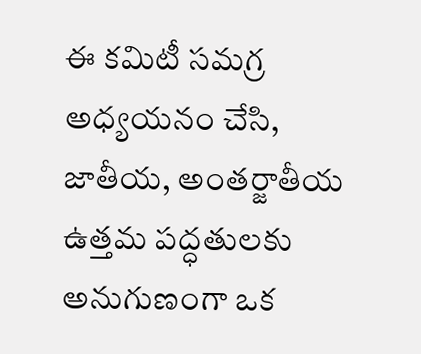ఈ కమిటీ సమగ్ర అధ్యయనం చేసి, జాతీయ, అంతర్జాతీయ ఉత్తమ పద్ధతులకు అనుగుణంగా ఒక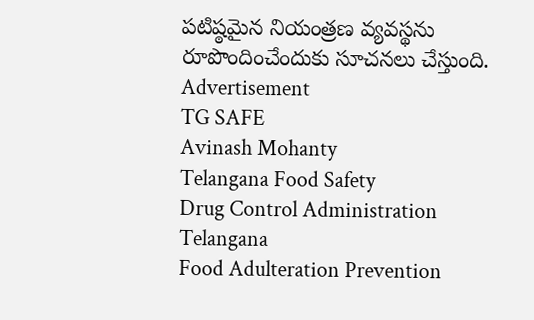పటిష్ఠమైన నియంత్రణ వ్యవస్థను రూపొందించేందుకు సూచనలు చేస్తుంది.
Advertisement
TG SAFE
Avinash Mohanty
Telangana Food Safety
Drug Control Administration Telangana
Food Adulteration Prevention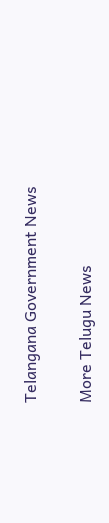Telangana Government News

More Telugu News